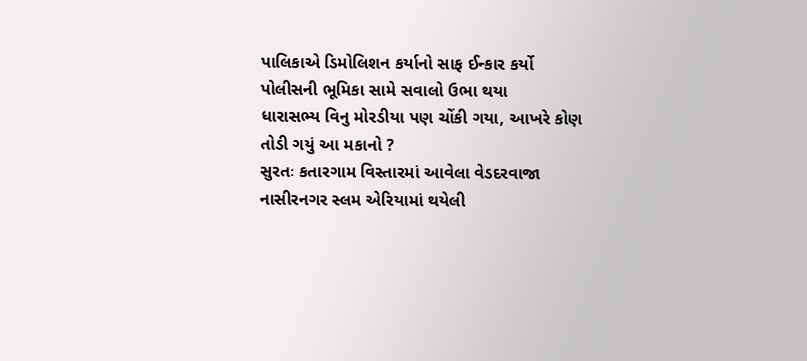પાલિકાએ ડિમોલિશન કર્યાનો સાફ ઈન્કાર કર્યો
પોલીસની ભૂમિકા સામે સવાલો ઉભા થયા
ધારાસભ્ય વિનુ મોરડીયા પણ ચોંકી ગયા, આખરે કોણ તોડી ગયું આ મકાનો ?
સુરતઃ કતારગામ વિસ્તારમાં આવેલા વેડદરવાજા નાસીરનગર સ્લમ એરિયામાં થયેલી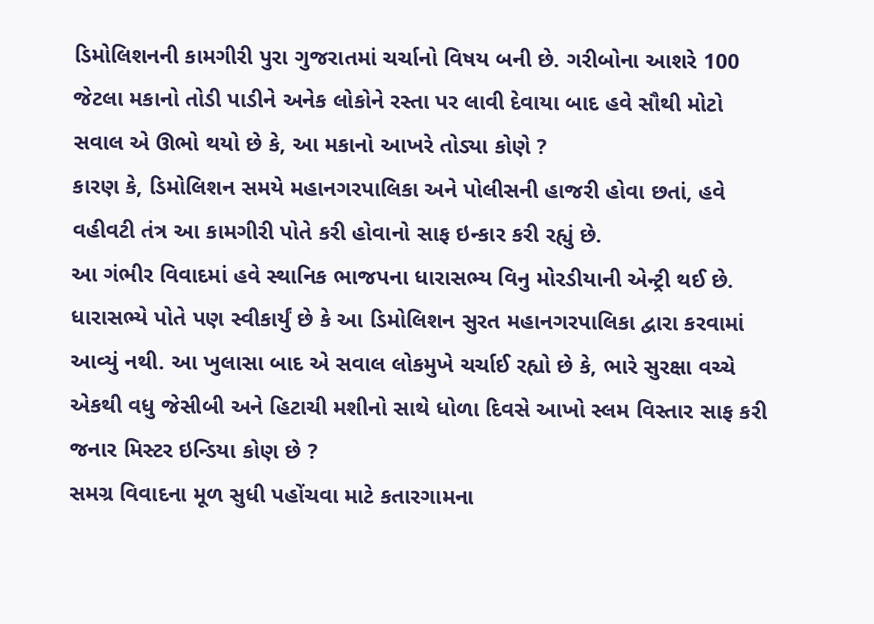ડિમોલિશનની કામગીરી પુરા ગુજરાતમાં ચર્ચાનો વિષય બની છે. ગરીબોના આશરે 100 જેટલા મકાનો તોડી પાડીને અનેક લોકોને રસ્તા પર લાવી દેવાયા બાદ હવે સૌથી મોટો સવાલ એ ઊભો થયો છે કે, આ મકાનો આખરે તોડ્યા કોણે ?
કારણ કે, ડિમોલિશન સમયે મહાનગરપાલિકા અને પોલીસની હાજરી હોવા છતાં, હવે વહીવટી તંત્ર આ કામગીરી પોતે કરી હોવાનો સાફ ઇન્કાર કરી રહ્યું છે.
આ ગંભીર વિવાદમાં હવે સ્થાનિક ભાજપના ધારાસભ્ય વિનુ મોરડીયાની એન્ટ્રી થઈ છે. ધારાસભ્યે પોતે પણ સ્વીકાર્યું છે કે આ ડિમોલિશન સુરત મહાનગરપાલિકા દ્વારા કરવામાં આવ્યું નથી. આ ખુલાસા બાદ એ સવાલ લોકમુખે ચર્ચાઈ રહ્યો છે કે, ભારે સુરક્ષા વચ્ચે એકથી વધુ જેસીબી અને હિટાચી મશીનો સાથે ધોળા દિવસે આખો સ્લમ વિસ્તાર સાફ કરી જનાર મિસ્ટર ઇન્ડિયા કોણ છે ?
સમગ્ર વિવાદના મૂળ સુધી પહોંચવા માટે કતારગામના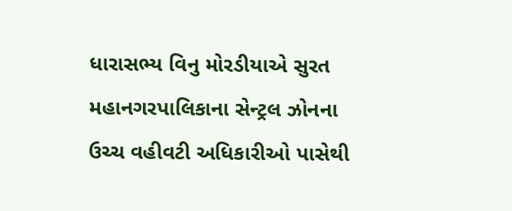ધારાસભ્ય વિનુ મોરડીયાએ સુરત મહાનગરપાલિકાના સેન્ટ્રલ ઝોનના ઉચ્ચ વહીવટી અધિકારીઓ પાસેથી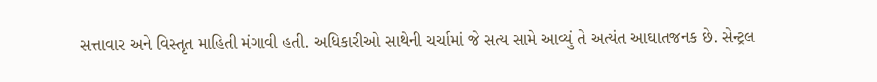સત્તાવાર અને વિસ્તૃત માહિતી મંગાવી હતી. અધિકારીઓ સાથેની ચર્ચામાં જે સત્ય સામે આવ્યું તે અત્યંત આઘાતજનક છે. સેન્ટ્રલ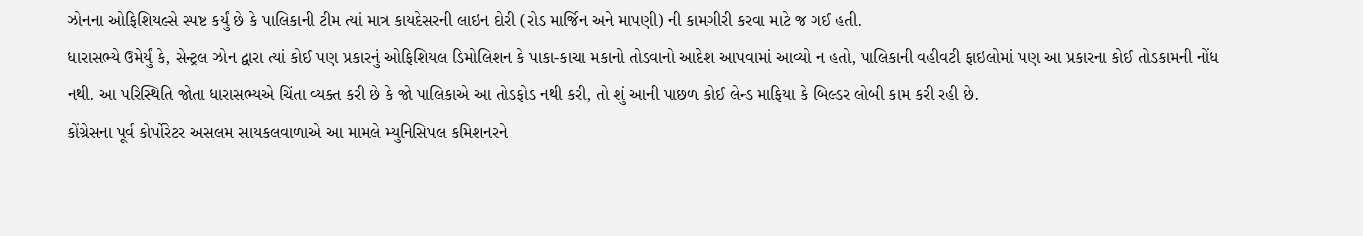ઝોનના ઓફિશિયલ્સે સ્પષ્ટ કર્યું છે કે પાલિકાની ટીમ ત્યાં માત્ર કાયદેસરની લાઇન દોરી (રોડ માર્જિન અને માપણી) ની કામગીરી કરવા માટે જ ગઈ હતી.
ધારાસભ્યે ઉમેર્યું કે, સેન્ટ્રલ ઝોન દ્વારા ત્યાં કોઈ પણ પ્રકારનું ઓફિશિયલ ડિમોલિશન કે પાકા-કાચા મકાનો તોડવાનો આદેશ આપવામાં આવ્યો ન હતો, પાલિકાની વહીવટી ફાઇલોમાં પણ આ પ્રકારના કોઈ તોડકામની નોંધ નથી. આ પરિસ્થિતિ જોતા ધારાસભ્યએ ચિંતા વ્યક્ત કરી છે કે જો પાલિકાએ આ તોડફોડ નથી કરી, તો શું આની પાછળ કોઈ લેન્ડ માફિયા કે બિલ્ડર લોબી કામ કરી રહી છે.
કોંગ્રેસના પૂર્વ કોર્પોરેટર અસલમ સાયકલવાળાએ આ મામલે મ્યુનિસિપલ કમિશનરને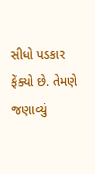સીધો પડકાર ફેંક્યો છે. તેમણે જણાવ્યું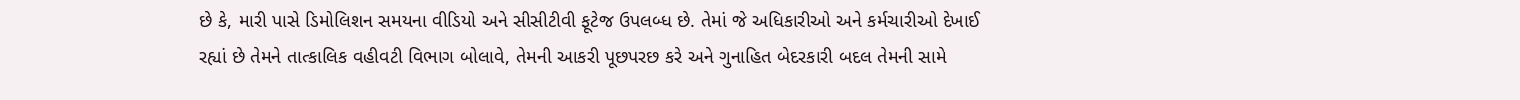છે કે, મારી પાસે ડિમોલિશન સમયના વીડિયો અને સીસીટીવી ફૂટેજ ઉપલબ્ધ છે. તેમાં જે અધિકારીઓ અને કર્મચારીઓ દેખાઈ રહ્યાં છે તેમને તાત્કાલિક વહીવટી વિભાગ બોલાવે, તેમની આકરી પૂછપરછ કરે અને ગુનાહિત બેદરકારી બદલ તેમની સામે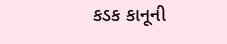કડક કાનૂની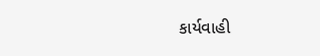કાર્યવાહી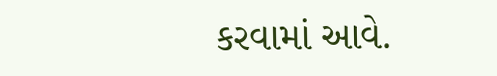કરવામાં આવે.